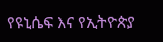የዩኒሴፍ እና የኢትዮጵያ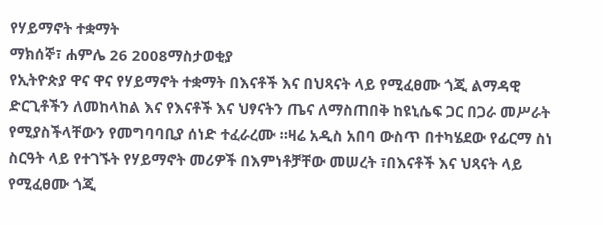የሃይማኖት ተቋማት
ማክሰኞ፣ ሐምሌ 26 2008ማስታወቂያ
የኢትዮጵያ ዋና ዋና የሃይማኖት ተቋማት በእናቶች እና በህጻናት ላይ የሚፈፀሙ ጎጂ ልማዳዊ ድርጊቶችን ለመከላከል እና የእናቶች እና ህፃናትን ጤና ለማስጠበቅ ከዩኒሴፍ ጋር በጋራ መሥራት የሚያስችላቸውን የመግባባቢያ ሰነድ ተፈራረሙ ።ዛሬ አዲስ አበባ ውስጥ በተካሄደው የፊርማ ስነ ስርዓት ላይ የተገኙት የሃይማኖት መሪዎች በእምነቶቻቸው መሠረት ፣በእናቶች እና ህጻናት ላይ የሚፈፀሙ ጎጂ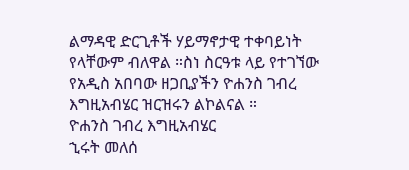ልማዳዊ ድርጊቶች ሃይማኖታዊ ተቀባይነት የላቸውም ብለዋል ።ስነ ስርዓቱ ላይ የተገኘው የአዲስ አበባው ዘጋቢያችን ዮሐንስ ገብረ እግዚአብሄር ዝርዝሩን ልኮልናል ።
ዮሐንስ ገብረ እግዚአብሄር
ኂሩት መለሰ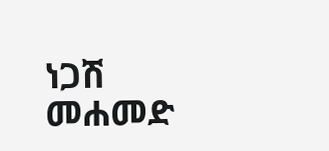ነጋሽ መሐመድ